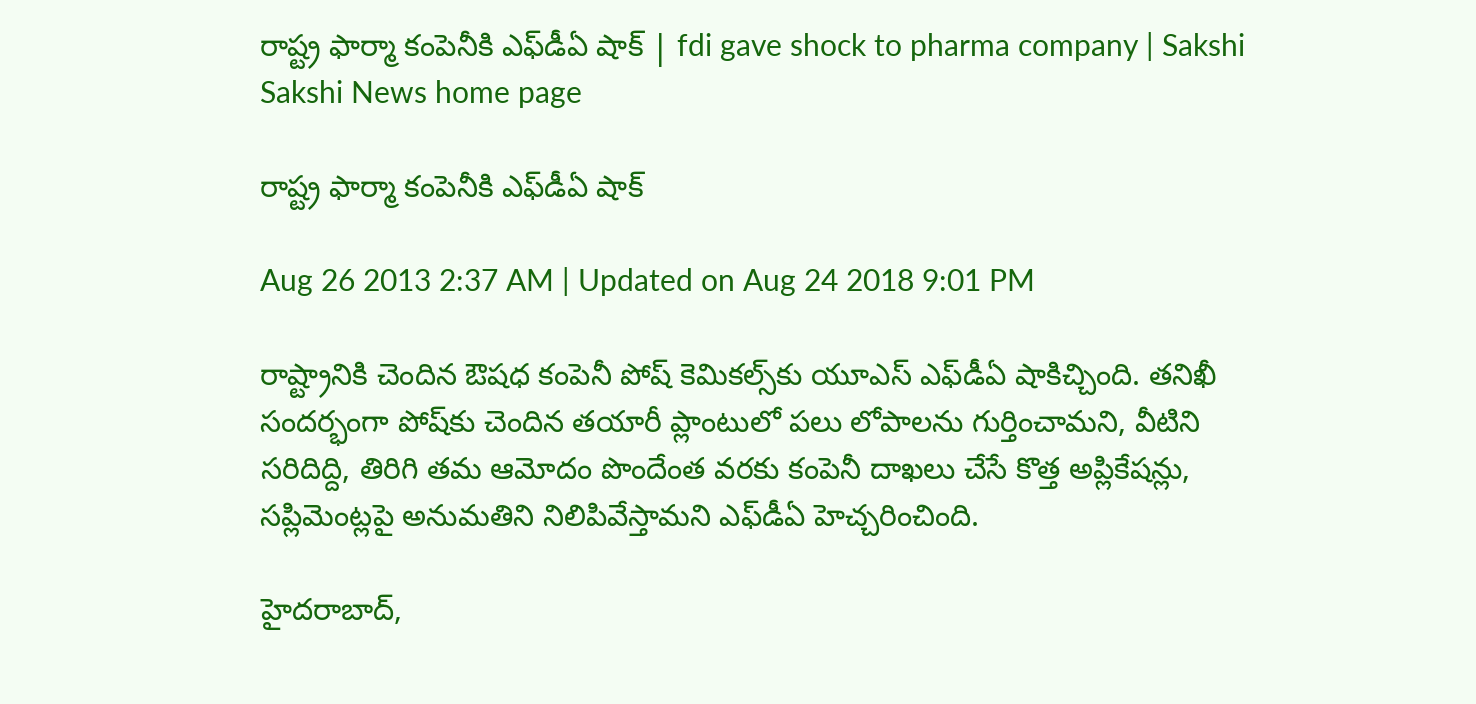రాష్ట్ర ఫార్మా కంపెనీకి ఎఫ్‌డీఏ షాక్ | fdi gave shock to pharma company | Sakshi
Sakshi News home page

రాష్ట్ర ఫార్మా కంపెనీకి ఎఫ్‌డీఏ షాక్

Aug 26 2013 2:37 AM | Updated on Aug 24 2018 9:01 PM

రాష్ట్రానికి చెందిన ఔషధ కంపెనీ పోష్ కెమికల్స్‌కు యూఎస్ ఎఫ్‌డీఏ షాకిచ్చింది. తనిఖీ సందర్భంగా పోష్‌కు చెందిన తయారీ ప్లాంటులో పలు లోపాలను గుర్తించామని, వీటిని సరిదిద్ది, తిరిగి తమ ఆమోదం పొందేంత వరకు కంపెనీ దాఖలు చేసే కొత్త అప్లికేషన్లు, సప్లిమెంట్లపై అనుమతిని నిలిపివేస్తామని ఎఫ్‌డీఏ హెచ్చరించింది.

హైదరాబాద్,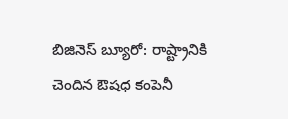బిజినెస్ బ్యూరో: రాష్ట్రానికి చెందిన ఔషధ కంపెనీ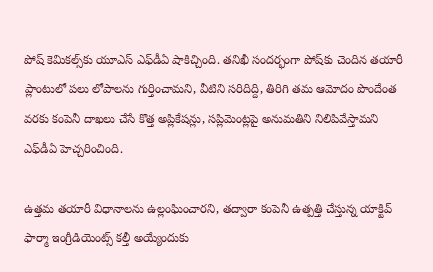పోష్ కెమికల్స్‌కు యూఎస్ ఎఫ్‌డీఏ షాకిచ్చింది. తనిఖీ సందర్భంగా పోష్‌కు చెందిన తయారీ ప్లాంటులో పలు లోపాలను గుర్తించామని, వీటిని సరిదిద్ది, తిరిగి తమ ఆమోదం పొందేంత వరకు కంపెనీ దాఖలు చేసే కొత్త అప్లికేషన్లు, సప్లిమెంట్లపై అనుమతిని నిలిపివేస్తామని ఎఫ్‌డీఏ హెచ్చరించింది.

ఉత్తమ తయారీ విధానాలను ఉల్లంఘించారని, తద్వారా కంపెనీ ఉత్పత్తి చేస్తున్న యాక్టివ్ ఫార్మా ఇంగ్రీడియెంట్స్ కల్తీ అయ్యేందుకు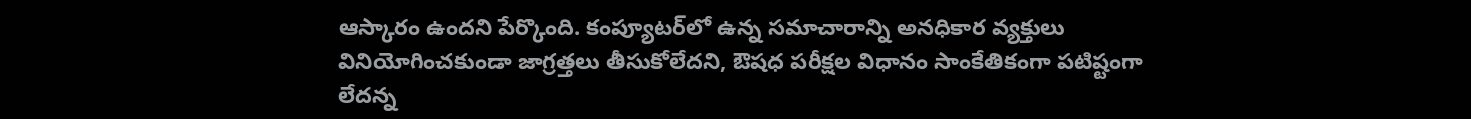ఆస్కారం ఉందని పేర్కొంది. కంప్యూటర్‌లో ఉన్న సమాచారాన్ని అనధికార వ్యక్తులు వినియోగించకుండా జాగ్రత్తలు తీసుకోలేదని, ఔషధ పరీక్షల విధానం సాంకేతికంగా పటిష్టంగా లేదన్న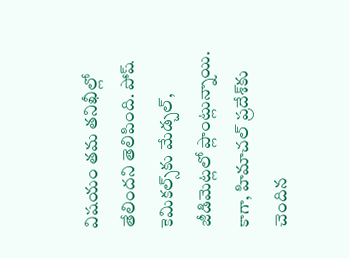విషయం తమ తనిఖీల్లో తేలిందని తెలిపింది. పోష్ కెమికల్స్‌కు మేడ్చల్, జీడిమెట్లలో ప్లాంట్లున్నాయి. కాగా, హిమాచల్ ప్రదేశ్‌కు చెందిన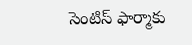సెంటిస్ ఫార్మాకు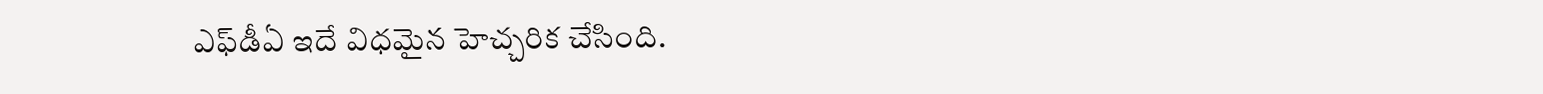ఎఫ్‌డీఏ ఇదే విధమైన హెచ్చరిక చేసింది.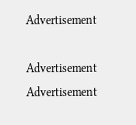Advertisement

Advertisement
Advertisement